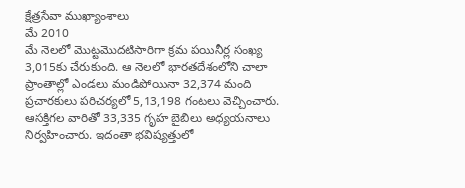క్షేత్రసేవా ముఖ్యాంశాలు
మే 2010
మే నెలలో మొట్టమొదటిసారిగా క్రమ పయినీర్ల సంఖ్య 3,015కు చేరుకుంది. ఆ నెలలో భారతదేశంలోని చాలా ప్రాంతాల్లో ఎండలు మండిపోయినా 32,374 మంది ప్రచారకులు పరిచర్యలో 5,13,198 గంటలు వెచ్చించారు. ఆసక్తిగల వారితో 33,335 గృహ బైబిలు అధ్యయనాలు నిర్వహించారు. ఇదంతా భవిష్యత్తులో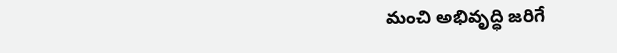మంచి అభివృద్ధి జరిగే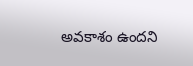అవకాశం ఉందని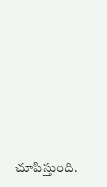చూపిస్తుంది.